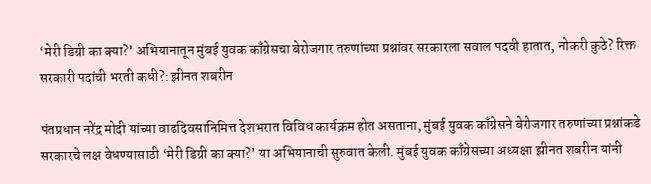‘मेरी डिग्री का क्या?’ अभियानातून मुंबई युवक काँग्रेसचा बेरोजगार तरुणांच्या प्रश्नांवर सरकारला सवाल पदवी हातात, नोकरी कुठे? रिक्त सरकारी पदांची भरती कधी?: झीनत शबरीन

पंतप्रधान नरेंद्र मोदी यांच्या वाढदिवसानिमित्त देशभरात विविध कार्यक्रम होत असताना, मुंबई युवक काँग्रेसने बेरोजगार तरुणांच्या प्रश्नांकडे सरकारचे लक्ष वेधण्यासाठी ‘मेरी डिग्री का क्या?’ या अभियानाची सुरुवात केली. मुंबई युवक काँग्रेसच्या अध्यक्षा झीनत शबरीन यांनी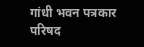गांधी भवन पत्रकार परिषद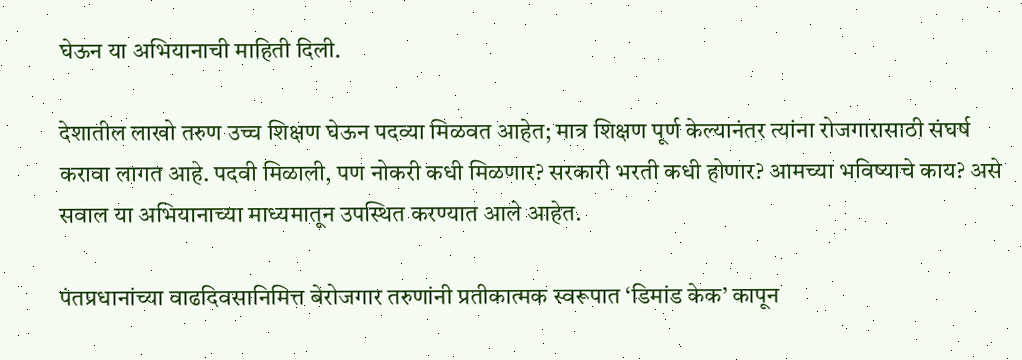घेऊन या अभियानाची माहिती दिली.

देशातील लाखो तरुण उच्च शिक्षण घेऊन पदव्या मिळवत आहेत; मात्र शिक्षण पूर्ण केल्यानंतर त्यांना रोजगारासाठी संघर्ष करावा लागत आहे. पदवी मिळाली, पण नोकरी कधी मिळणार? सरकारी भरती कधी होणार? आमच्या भविष्याचे काय? असे सवाल या अभियानाच्या माध्यमातून उपस्थित करण्यात आले आहेत.

पंतप्रधानांच्या वाढदिवसानिमित्त बेरोजगार तरुणांनी प्रतीकात्मक स्वरूपात ‘डिमांड केक’ कापून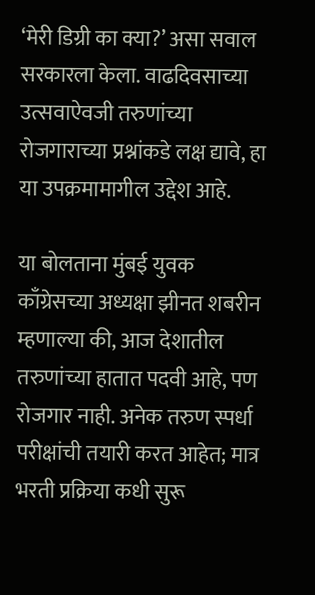‘मेरी डिग्री का क्या?’ असा सवाल सरकारला केला. वाढदिवसाच्या उत्सवाऐवजी तरुणांच्या रोजगाराच्या प्रश्नांकडे लक्ष द्यावे, हा या उपक्रमामागील उद्देश आहे.

या बोलताना मुंबई युवक काँग्रेसच्या अध्यक्षा झीनत शबरीन म्हणाल्या की, आज देशातील तरुणांच्या हातात पदवी आहे, पण रोजगार नाही. अनेक तरुण स्पर्धा परीक्षांची तयारी करत आहेत; मात्र भरती प्रक्रिया कधी सुरू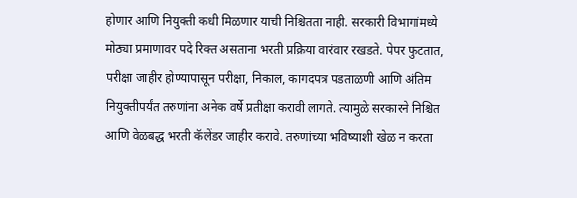होणार आणि नियुक्ती कधी मिळणार याची निश्चितता नाही. सरकारी विभागांमध्ये मोठ्या प्रमाणावर पदे रिक्त असताना भरती प्रक्रिया वारंवार रखडते. पेपर फुटतात, परीक्षा जाहीर होण्यापासून परीक्षा, निकाल, कागदपत्र पडताळणी आणि अंतिम नियुक्तीपर्यंत तरुणांना अनेक वर्षे प्रतीक्षा करावी लागते. त्यामुळे सरकारने निश्चित आणि वेळबद्ध भरती कॅलेंडर जाहीर करावे. तरुणांच्या भविष्याशी खेळ न करता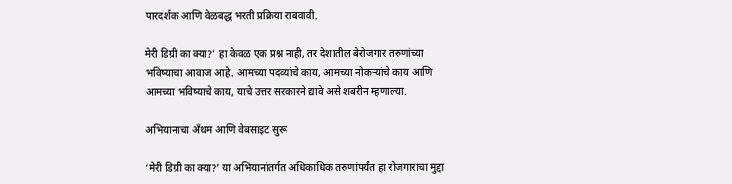पारदर्शक आणि वेळबद्ध भरती प्रक्रिया राबवावी.

मेरी डिग्री का क्या?’ हा केवळ एक प्रश्न नाही, तर देशातील बेरोजगार तरुणांच्या भविष्याचा आवाज आहे. आमच्या पदव्यांचे काय, आमच्या नोकऱ्यांचे काय आणि आमच्या भविष्याचे काय, याचे उत्तर सरकारने द्यावे असे शबरीन म्हणाल्या.

अभियानाचा अँथम आणि वेबसाइट सुरू

‘मेरी डिग्री का क्या?’ या अभियानांतर्गत अधिकाधिक तरुणांपर्यंत हा रोजगाराचा मुद्दा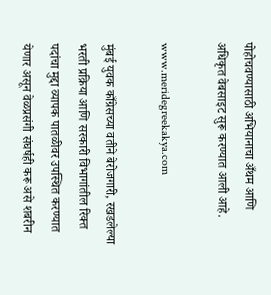पोहोचवण्यासाठी अभियानाचा अँथम आणि अधिकृत वेबसाइट सुरू करण्यात आली आहे.

www.meridegreekakya.com

मुंबई युवक काँग्रेसच्या वतीने बेरोजगारी, रखडलेल्या भरती प्रक्रिया आणि सरकारी विभागांतील रिक्त पदांचा मुद्दा व्यापक पातळीवर उपस्थित करण्यात येणार असून वेळप्रसंगी संघर्षही करू असे शबरीन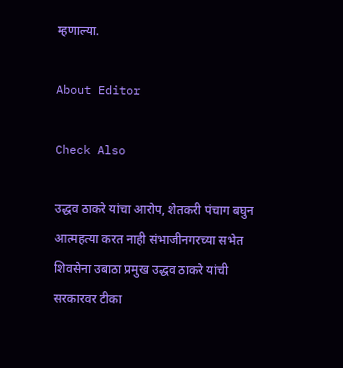म्हणाल्या.

About Editor

Check Also

उद्धव ठाकरे यांचा आरोप, शेतकरी पंचाग बघुन आत्महत्या करत नाही संभाजीनगरच्या सभेत शिवसेना उबाठा प्रमुख उद्धव ठाकरे यांची सरकारवर टीका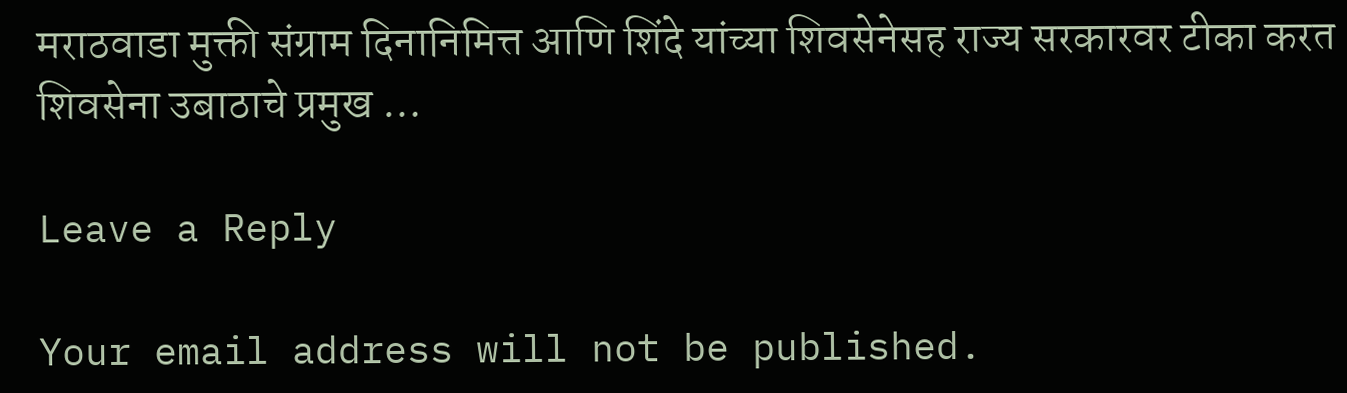मराठवाडा मुक्ती संग्राम दिनानिमित्त आणि शिंदे यांच्या शिवसेनेसह राज्य सरकारवर टीका करत शिवसेना उबाठाचे प्रमुख …

Leave a Reply

Your email address will not be published.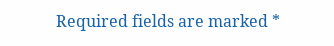Required fields are marked *